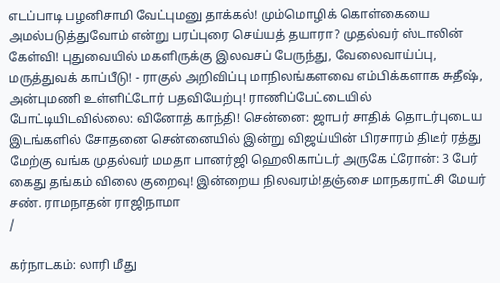எடப்பாடி பழனிசாமி வேட்புமனு தாக்கல்! மும்மொழிக் கொள்கையை அமல்படுத்துவோம் என்று பரப்புரை செய்யத் தயாரா? முதல்வர் ஸ்டாலின் கேள்வி! புதுவையில் மகளிருக்கு இலவசப் பேருந்து, வேலைவாய்ப்பு, மருத்துவக் காப்பீடு! - ராகுல் அறிவிப்பு மாநிலங்களவை எம்பிக்களாக சுதீஷ், அன்புமணி உள்ளிட்டோர் பதவியேற்பு! ராணிப்பேட்டையில் போட்டியிடவில்லை: வினோத் காந்தி! சென்னை: ஜாபர் சாதிக் தொடர்புடைய இடங்களில் சோதனை சென்னையில் இன்று விஜய்யின் பிரசாரம் திடீர் ரத்து மேற்கு வங்க முதல்வர் மமதா பானர்ஜி ஹெலிகாப்டர் அருகே ட்ரோன்: 3 பேர் கைது தங்கம் விலை குறைவு! இன்றைய நிலவரம்!தஞ்சை மாநகராட்சி மேயர் சண். ராமநாதன் ராஜிநாமா
/

கர்நாடகம்: லாரி மீது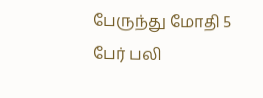பேருந்து மோதி 5 பேர் பலி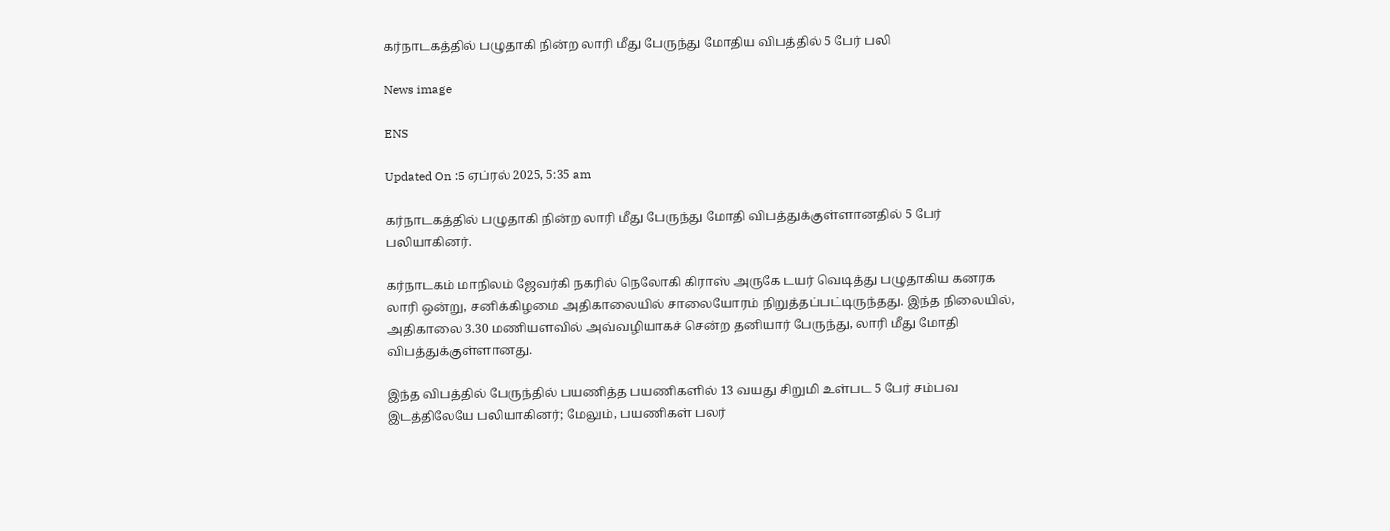கர்நாடகத்தில் பழுதாகி நின்ற லாரி மீது பேருந்து மோதிய விபத்தில் 5 பேர் பலி

News image

ENS

Updated On :5 ஏப்ரல் 2025, 5:35 am

கர்நாடகத்தில் பழுதாகி நின்ற லாரி மீது பேருந்து மோதி விபத்துக்குள்ளானதில் 5 பேர் பலியாகினர்.

கர்நாடகம் மாநிலம் ஜேவர்கி நகரில் நெலோகி கிராஸ் அருகே டயர் வெடித்து பழுதாகிய கனரக லாரி ஒன்று, சனிக்கிழமை அதிகாலையில் சாலையோரம் நிறுத்தப்பட்டிருந்தது. இந்த நிலையில், அதிகாலை 3.30 மணியளவில் அவ்வழியாகச் சென்ற தனியார் பேருந்து, லாரி மீது மோதி விபத்துக்குள்ளானது.

இந்த விபத்தில் பேருந்தில் பயணித்த பயணிகளில் 13 வயது சிறுமி உள்பட 5 பேர் சம்பவ இடத்திலேயே பலியாகினர்; மேலும், பயணிகள் பலர்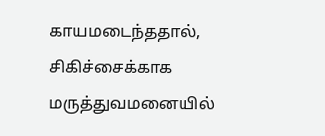காயமடைந்ததால், சிகிச்சைக்காக மருத்துவமனையில்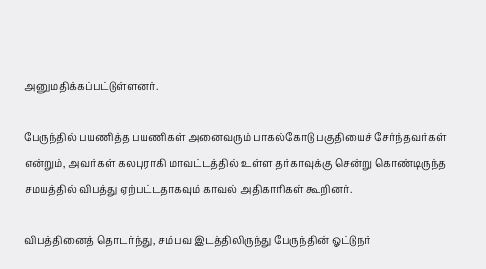அனுமதிக்கப்பட்டுள்ளனர்.

பேருந்தில் பயணித்த பயணிகள் அனைவரும் பாகல்கோடு பகுதியைச் சேர்ந்தவர்கள் என்றும், அவர்கள் கலபுராகி மாவட்டத்தில் உள்ள தர்காவுக்கு சென்று கொண்டிருந்த சமயத்தில் விபத்து ஏற்பட்டதாகவும் காவல் அதிகாரிகள் கூறினர்.

விபத்தினைத் தொடர்ந்து, சம்பவ இடத்திலிருந்து பேருந்தின் ஓட்டுநர்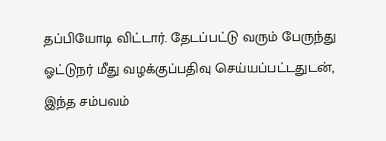தப்பியோடி விட்டார். தேடப்பட்டு வரும் பேருந்து ஓட்டுநர் மீது வழக்குப்பதிவு செய்யப்பட்டதுடன், இந்த சம்பவம்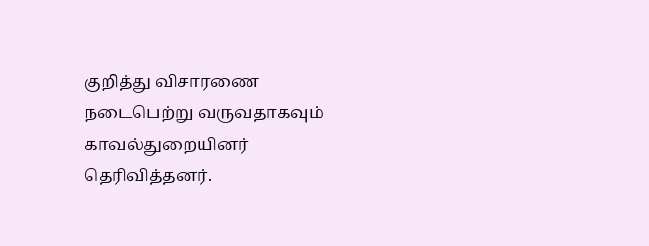குறித்து விசாரணை நடைபெற்று வருவதாகவும் காவல்துறையினர் தெரிவித்தனர்.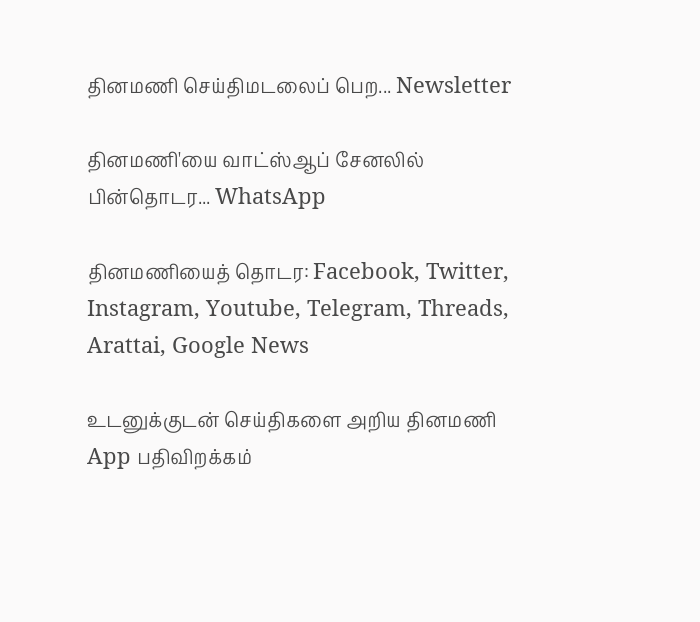தினமணி செய்திமடலைப் பெற... Newsletter

தினமணி'யை வாட்ஸ்ஆப் சேனலில் பின்தொடர... WhatsApp

தினமணியைத் தொடர: Facebook, Twitter, Instagram, Youtube, Telegram, Threads, Arattai, Google News

உடனுக்குடன் செய்திகளை அறிய தினமணி App பதிவிறக்கம்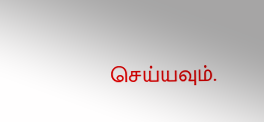செய்யவும்.